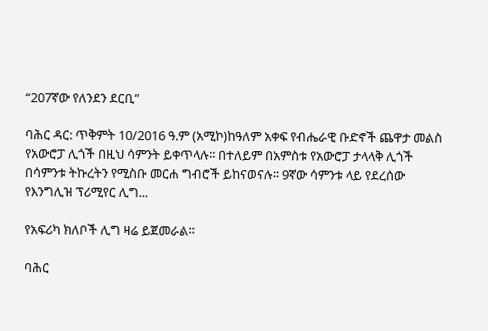“207ኛው የለንደን ደርቢ”

ባሕር ዳር: ጥቅምት 10/2016 ዓ.ም (አሚኮ)ከዓለም አቀፍ የብሔራዊ ቡድኖች ጨዋታ መልስ የአውሮፓ ሊጎች በዚህ ሳምንት ይቀጥላሉ፡፡ በተለይም በአምስቱ የአውሮፓ ታላላቅ ሊጎች በሳምንቱ ትኩረትን የሚስቡ መርሐ ግብሮች ይከናወናሉ፡፡ 9ኛው ሳምንቱ ላይ የደረሰው የእንግሊዝ ፕሪሚየር ሊግ...

የአፍሪካ ክለቦች ሊግ ዛሬ ይጀመራል።

ባሕር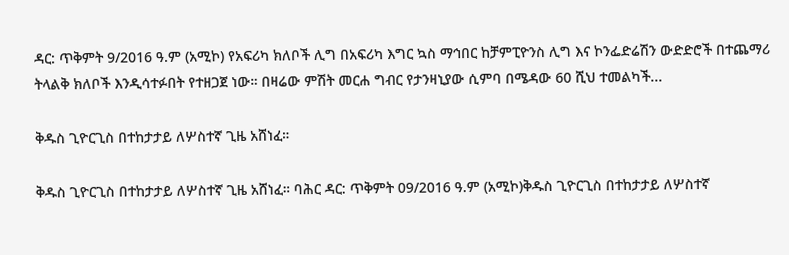ዳር: ጥቅምት 9/2016 ዓ.ም (አሚኮ) የአፍሪካ ክለቦች ሊግ በአፍሪካ እግር ኳስ ማኅበር ከቻምፒዮንስ ሊግ እና ኮንፌድሬሽን ውድድሮች በተጨማሪ ትላልቅ ክለቦች እንዲሳተፉበት የተዘጋጀ ነው። በዛሬው ምሽት መርሐ ግብር የታንዛኒያው ሲምባ በሜዳው 60 ሺህ ተመልካች...

ቅዱስ ጊዮርጊስ በተከታታይ ለሦስተኛ ጊዜ አሸነፈ።

ቅዱስ ጊዮርጊስ በተከታታይ ለሦስተኛ ጊዜ አሸነፈ። ባሕር ዳር: ጥቅምት 09/2016 ዓ.ም (አሚኮ)ቅዱስ ጊዮርጊስ በተከታታይ ለሦስተኛ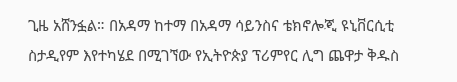ጊዜ አሸንፏል። በአዳማ ከተማ በአዳማ ሳይንስና ቴክኖሎጂ ዩኒቨርሲቲ ስታዲየም እየተካሄደ በሚገኘው የኢትዮጵያ ፕሪምየር ሊግ ጨዋታ ቅዱስ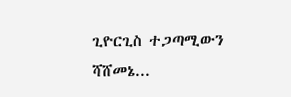ጊዮርጊስ ተጋጣሚውን ሻሸመኔ...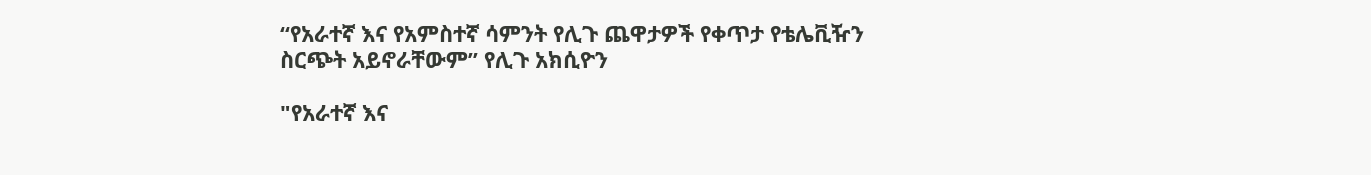“የአራተኛ እና የአምስተኛ ሳምንት የሊጉ ጨዋታዎች የቀጥታ የቴሌቪዥን ስርጭት አይኖራቸውም” የሊጉ አክሲዮን

"የአራተኛ እና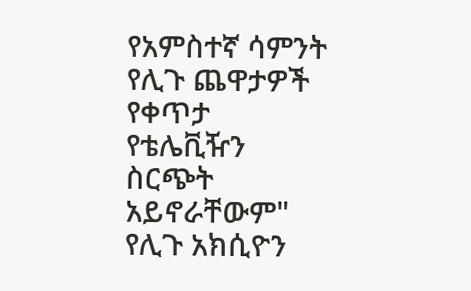የአምስተኛ ሳምንት የሊጉ ጨዋታዎች የቀጥታ የቴሌቪዥን ስርጭት አይኖራቸውም" የሊጉ አክሲዮን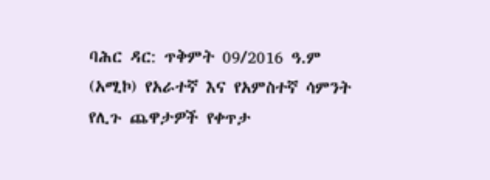ባሕር ዳር: ጥቅምት 09/2016 ዓ.ም (አሚኮ) የአራተኛ እና የአምስተኛ ሳምንት የሊጉ ጨዋታዎች የቀጥታ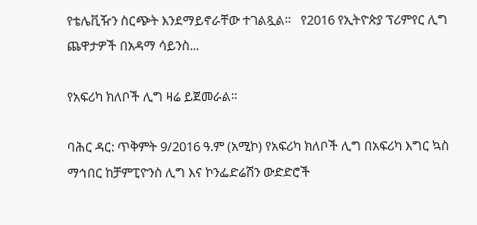የቴሌቪዥን ስርጭት እንደማይኖራቸው ተገልጿል።   የ2016 የኢትዮጵያ ፕሪምየር ሊግ ጨዋታዎች በአዳማ ሳይንስ...

የአፍሪካ ክለቦች ሊግ ዛሬ ይጀመራል።

ባሕር ዳር: ጥቅምት 9/2016 ዓ.ም (አሚኮ) የአፍሪካ ክለቦች ሊግ በአፍሪካ እግር ኳስ ማኅበር ከቻምፒዮንስ ሊግ እና ኮንፌድሬሽን ውድድሮች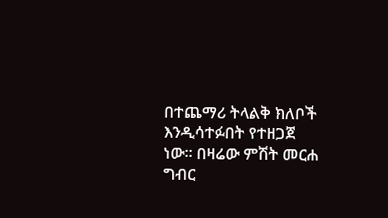በተጨማሪ ትላልቅ ክለቦች እንዲሳተፉበት የተዘጋጀ ነው። በዛሬው ምሽት መርሐ ግብር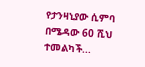የታንዛኒያው ሲምባ በሜዳው 60 ሺህ ተመልካች...